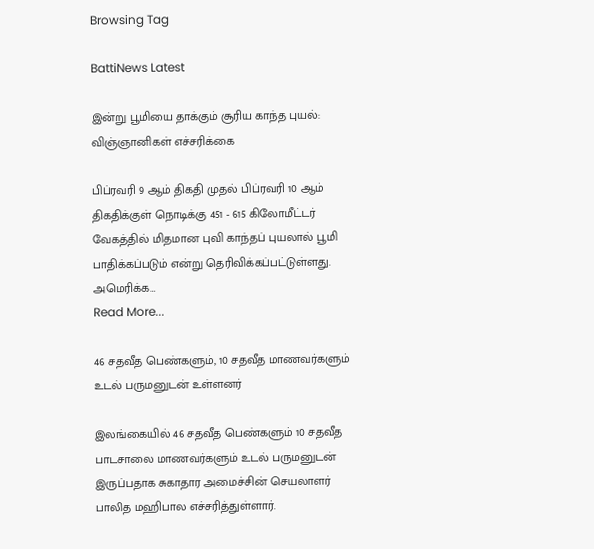Browsing Tag

BattiNews Latest

இன்று பூமியை தாக்கும் சூரிய காந்த புயல்: விஞ்ஞானிகள் எச்சரிக்கை

பிப்ரவரி 9 ஆம் திகதி முதல் பிப்ரவரி 10 ஆம் திகதிக்குள் நொடிக்கு 451 - 615 கிலோமீட்டர் வேகத்தில் மிதமான புவி காந்தப் புயலால் பூமி பாதிக்கப்படும் என்று தெரிவிக்கப்பட்டுள்ளது. அமெரிக்க…
Read More...

46 சதவீத பெண்களும், 10 சதவீத மாணவர்களும் உடல் பருமனுடன் உள்ளனர்

இலங்கையில் 46 சதவீத பெண்களும் 10 சதவீத பாடசாலை மாணவர்களும் உடல் பருமனுடன் இருப்பதாக சுகாதார அமைச்சின் செயலாளர் பாலித மஹிபால எச்சரித்துள்ளார்.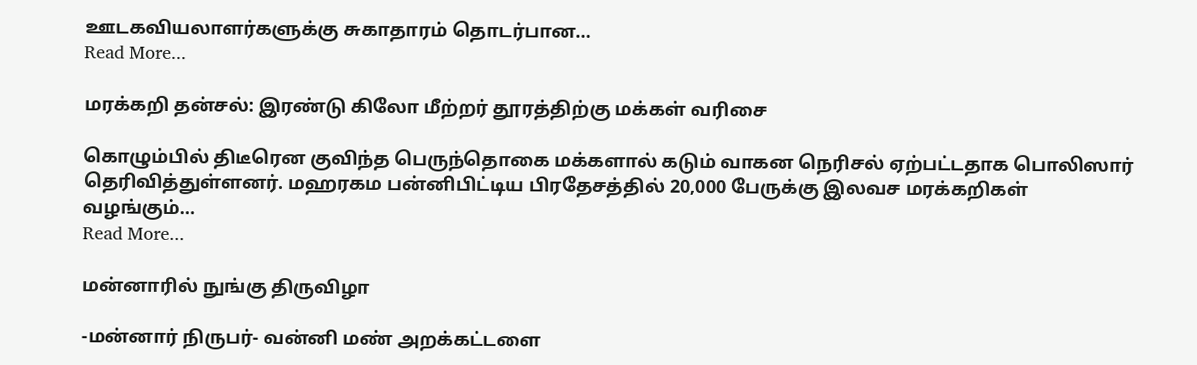ஊடகவியலாளர்களுக்கு சுகாதாரம் தொடர்பான…
Read More...

மரக்கறி தன்சல்: இரண்டு கிலோ மீற்றர் தூரத்திற்கு மக்கள் வரிசை

கொழும்பில் திடீரென குவிந்த பெருந்தொகை மக்களால் கடும் வாகன நெரிசல் ஏற்பட்டதாக பொலிஸார் தெரிவித்துள்ளனர். மஹரகம பன்னிபிட்டிய பிரதேசத்தில் 20,000 பேருக்கு இலவச மரக்கறிகள் வழங்கும்…
Read More...

மன்னாரில் நுங்கு திருவிழா

-மன்னார் நிருபர்- வன்னி மண் அறக்கட்டளை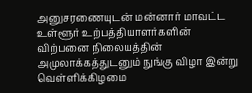அனுசரணையுடன் மன்னார் மாவட்ட உள்ளூர் உற்பத்தியாளர்களின் விற்பனை நிலையத்தின் அமுலாக்கத்துடனும் நுங்கு விழா இன்று வெள்ளிக்கிழமை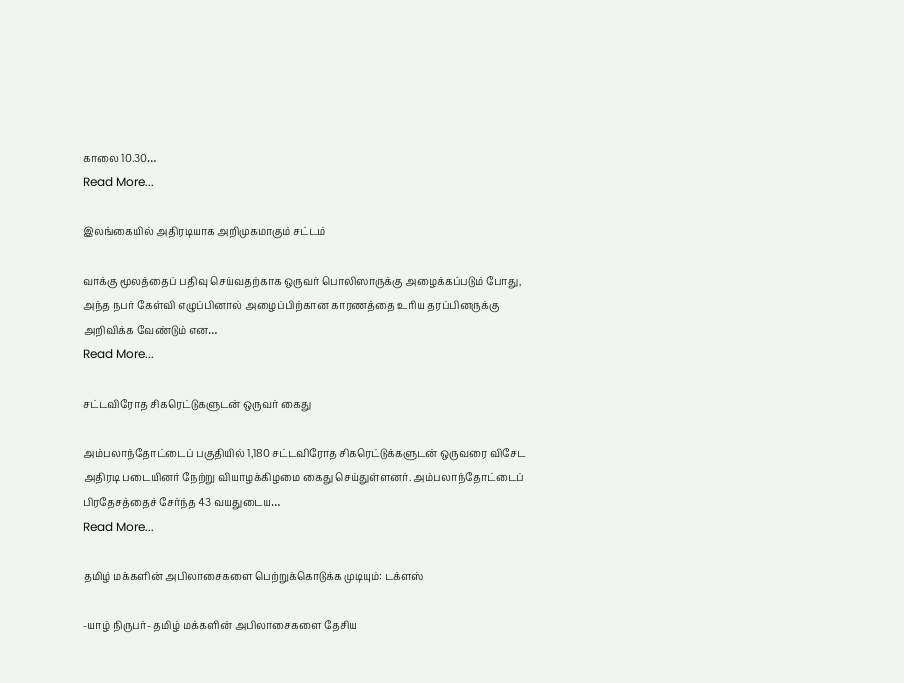காலை 10.30…
Read More...

இலங்கையில் அதிரடியாக அறிமுகமாகும் சட்டம்

வாக்கு மூலத்தைப் பதிவு செய்வதற்காக ஒருவர் பொலிஸாருக்கு அழைக்கப்படும் போது, அந்த நபர் கேள்வி எழுப்பினால் அழைப்பிற்கான காரணத்தை உரிய தரப்பினருக்கு அறிவிக்க வேண்டும் என…
Read More...

சட்டவிரோத சிகரெட்டுகளுடன் ஒருவர் கைது

அம்பலாந்தோட்டைப் பகுதியில் 1,180 சட்டவிரோத சிகரெட்டுக்களுடன் ஒருவரை விசேட அதிரடி படையினர் நேற்று வியாழக்கிழமை கைது செய்துள்ளனர். அம்பலாந்தோட்டைப் பிரதேசத்தைச் சேர்ந்த 43 வயதுடைய…
Read More...

தமிழ் மக்களின் அபிலாசைகளை பெற்றுக்கொடுக்க முடியும்: டக்ளஸ்

-யாழ் நிருபர்- தமிழ் மக்களின் அபிலாசைகளை தேசிய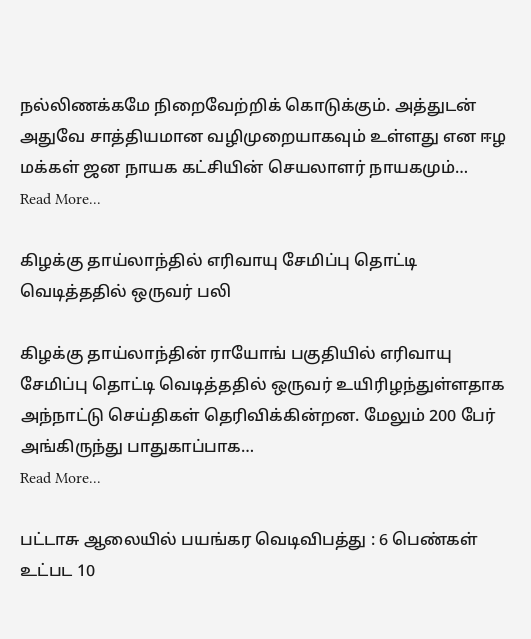நல்லிணக்கமே நிறைவேற்றிக் கொடுக்கும். அத்துடன் அதுவே சாத்தியமான வழிமுறையாகவும் உள்ளது என ஈழ மக்கள் ஜன நாயக கட்சியின் செயலாளர் நாயகமும்…
Read More...

கிழக்கு தாய்லாந்தில் எரிவாயு சேமிப்பு தொட்டி வெடித்ததில் ஒருவர் பலி

கிழக்கு தாய்லாந்தின் ராயோங் பகுதியில் எரிவாயு சேமிப்பு தொட்டி வெடித்ததில் ஒருவர் உயிரிழந்துள்ளதாக அந்நாட்டு செய்திகள் தெரிவிக்கின்றன. மேலும் 200 பேர் அங்கிருந்து பாதுகாப்பாக…
Read More...

பட்டாசு ஆலையில் பயங்கர வெடிவிபத்து : 6 பெண்கள் உட்பட 10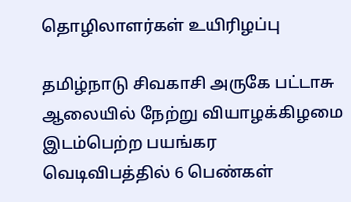தொழிலாளர்கள் உயிரிழப்பு

தமிழ்நாடு சிவகாசி அருகே பட்டாசு ஆலையில் நேற்று வியாழக்கிழமை இடம்பெற்ற பயங்கர வெடிவிபத்தில் 6 பெண்கள்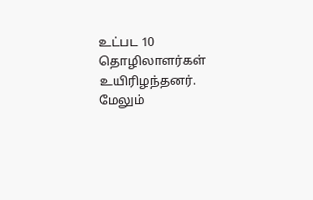உட்பட 10 தொழிலாளர்கள் உயிரிழந்தனர். மேலும்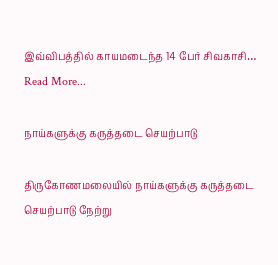இவ்விபத்தில் காயமடைந்த 14 பேர் சிவகாசி…
Read More...

நாய்களுக்கு கருத்தடை செயற்பாடு

திருகோணமலையில் நாய்களுக்கு கருத்தடை செயற்பாடு நேற்று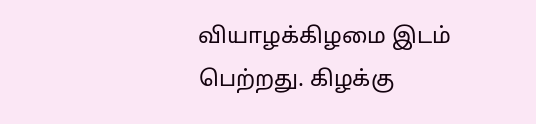வியாழக்கிழமை இடம் பெற்றது. கிழக்கு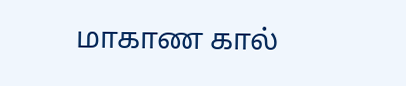மாகாண கால்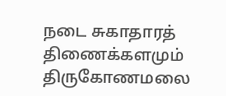நடை சுகாதாரத் திணைக்களமும் திருகோணமலை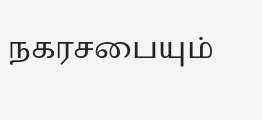நகரசபையும்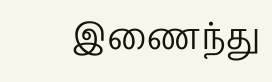இணைந்து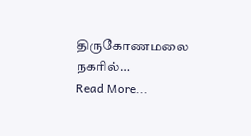திருகோணமலை நகரில்…
Read More...